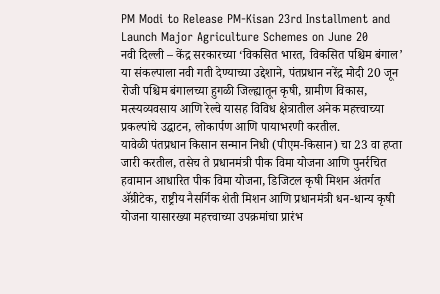PM Modi to Release PM-Kisan 23rd Installment and Launch Major Agriculture Schemes on June 20
नवी दिल्ली – केंद्र सरकारच्या ‘विकसित भारत, विकसित पश्चिम बंगाल’ या संकल्पाला नवी गती देण्याच्या उद्देशाने, पंतप्रधान नरेंद्र मोदी 20 जून रोजी पश्चिम बंगालच्या हुगळी जिल्ह्यातून कृषी, ग्रामीण विकास, मत्स्यव्यवसाय आणि रेल्वे यासह विविध क्षेत्रातील अनेक महत्त्वाच्या प्रकल्पांचे उद्घाटन, लोकार्पण आणि पायाभरणी करतील.
यावेळी पंतप्रधान किसान सन्मान निधी (पीएम-किसान) चा 23 वा हप्ता जारी करतील, तसेच ते प्रधानमंत्री पीक विमा योजना आणि पुनर्रचित हवामान आधारित पीक विमा योजना, डिजिटल कृषी मिशन अंतर्गत ॲग्रीटेक, राष्ट्रीय नैसर्गिक शेती मिशन आणि प्रधानमंत्री धन-धान्य कृषी योजना यासारख्या महत्त्वाच्या उपक्रमांचा प्रारंभ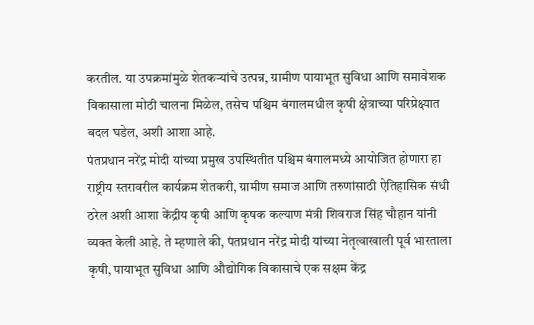करतील. या उपक्रमांमुळे शेतकऱ्यांचे उत्पन्न, ग्रामीण पायाभूत सुविधा आणि समावेशक विकासाला मोठी चालना मिळेल, तसेच पश्चिम बंगालमधील कृषी क्षेत्राच्या परिप्रेक्ष्यात बदल घडेल, अशी आशा आहे.
पंतप्रधान नरेंद्र मोदी यांच्या प्रमुख उपस्थितीत पश्चिम बंगालमध्ये आयोजित होणारा हा राष्ट्रीय स्तरावरील कार्यक्रम शेतकरी, ग्रामीण समाज आणि तरुणांसाठी ऐतिहासिक संधी ठरेल अशी आशा केंद्रीय कृषी आणि कृषक कल्याण मंत्री शिवराज सिंह चौहान यांनी व्यक्त केली आहे. ते म्हणाले की, पंतप्रधान नरेंद्र मोदी यांच्या नेतृत्वाखाली पूर्व भारताला कृषी, पायाभूत सुविधा आणि औद्योगिक विकासाचे एक सक्षम केंद्र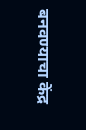बनवण्याचा केंद्र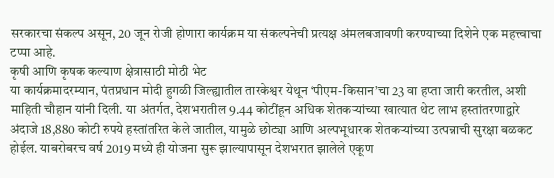सरकारचा संकल्प असून, 20 जून रोजी होणारा कार्यक्रम या संकल्पनेची प्रत्यक्ष अंमलबजावणी करण्याच्या दिशेने एक महत्त्वाचा टप्पा आहे.
कृषी आणि कृषक कल्याण क्षेत्रासाठी मोठी भेट
या कार्यक्रमादरम्यान, पंतप्रधान मोदी हुगळी जिल्ह्यातील तारकेश्वर येथून ‘पीएम-किसान’चा 23 वा हप्ता जारी करतील, अशी माहिती चौहान यांनी दिली. या अंतर्गत, देशभरातील 9.44 कोटींहून अधिक शेतकऱ्यांच्या खात्यात थेट लाभ हस्तांतरणाद्वारे अंदाजे 18,880 कोटी रुपये हस्तांतरित केले जातील, यामुळे छोट्या आणि अल्पभूधारक शेतकऱ्यांच्या उत्पन्नाची सुरक्षा बळकट होईल. याबरोबरच वर्ष 2019 मध्ये ही योजना सुरू झाल्यापासून देशभरात झालेले एकूण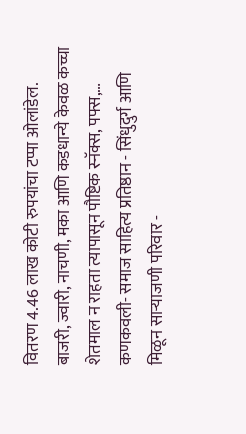वितरण 4.46 लाख कोटी रुपयांचा टप्पा ओलांडेल.
बाजरी, ज्वारी, नाचणी, मका आणि कडधान्ये केवळ कच्चा शेतमाल न राहता त्यापासून पौष्टिक स्नॅक्स, पफ्स,…
कणकवली- समाज साहित्य प्रतिष्ठान - सिंधुदुर्ग आणि मिळून साऱ्याजणी परिवार -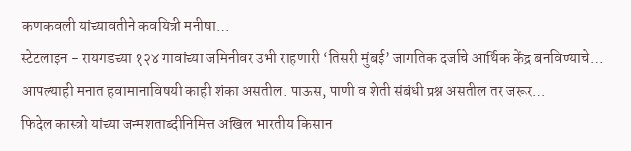कणकवली यांच्यावतीने कवयित्री मनीषा…
स्टेटलाइन - रायगडच्या १२४ गावांच्या जमिनीवर उभी राहणारी ‘तिसरी मुंबई’ जागतिक दर्जाचे आर्थिक केंद्र बनविण्याचे…
आपल्याही मनात हवामानाविषयी काही शंका असतील. पाऊस, पाणी व शेती संबंधी प्रश्न असतील तर जरूर…
फिदेल कास्त्रो यांच्या जन्मशताब्दीनिमित्त अखिल भारतीय किसान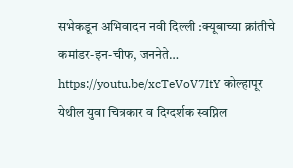सभेकडून अभिवादन नवी दिल्ली :क्यूबाच्या क्रांतीचे कमांडर-इन-चीफ, जननेते…
https://youtu.be/xcTeVoV7ItY कोल्हापूर येथील युवा चित्रकार व दिग्दर्शक स्वप्निल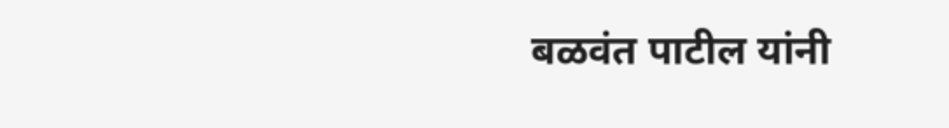बळवंत पाटील यांनी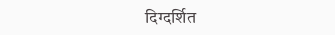दिग्दर्शित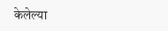केलेल्या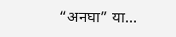“अनघा” या…